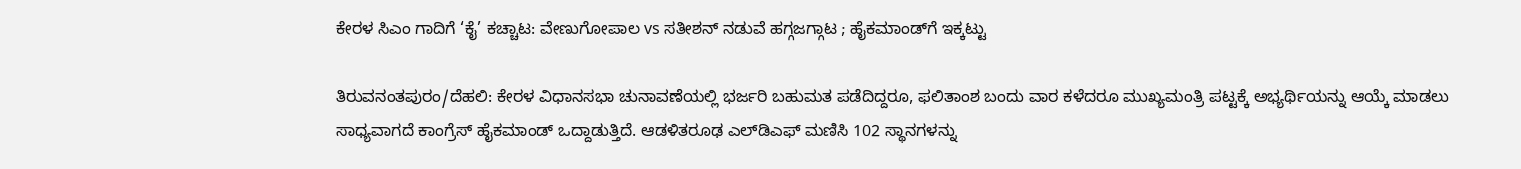ಕೇರಳ ಸಿಎಂ ಗಾದಿಗೆ ‘ಕೈ’ ಕಚ್ಚಾಟ: ವೇಣುಗೋಪಾಲ vs ಸತೀಶನ್ ನಡುವೆ ಹಗ್ಗಜಗ್ಗಾಟ ; ಹೈಕಮಾಂಡ್‌ಗೆ ಇಕ್ಕಟ್ಟು

ತಿರುವನಂತಪುರಂ/ದೆಹಲಿ: ಕೇರಳ ವಿಧಾನಸಭಾ ಚುನಾವಣೆಯಲ್ಲಿ ಭರ್ಜರಿ ಬಹುಮತ ಪಡೆದಿದ್ದರೂ, ಫಲಿತಾಂಶ ಬಂದು ವಾರ ಕಳೆದರೂ ಮುಖ್ಯಮಂತ್ರಿ ಪಟ್ಟಕ್ಕೆ ಅಭ್ಯರ್ಥಿಯನ್ನು ಆಯ್ಕೆ ಮಾಡಲು ಸಾಧ್ಯವಾಗದೆ ಕಾಂಗ್ರೆಸ್‌ ಹೈಕಮಾಂಡ್ ಒದ್ದಾಡುತ್ತಿದೆ. ಆಡಳಿತರೂಢ ಎಲ್‌ಡಿಎಫ್‌ ಮಣಿಸಿ 102 ಸ್ಥಾನಗಳನ್ನು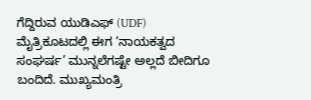ಗೆದ್ದಿರುವ ಯುಡಿಎಫ್‌ (UDF) ಮೈತ್ರಿಕೂಟದಲ್ಲಿ ಈಗ ‘ನಾಯಕತ್ವದ ಸಂಘರ್ಷ’ ಮುನ್ನಲೆಗಷ್ಟೇ ಅಲ್ಲದೆ ಬೀದಿಗೂ ಬಂದಿದೆ. ಮುಖ್ಯಮಂತ್ರಿ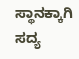ಸ್ಥಾನಕ್ಕಾಗಿ ಸದ್ಯ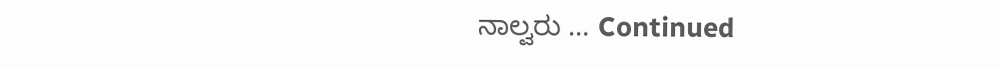ನಾಲ್ವರು … Continued